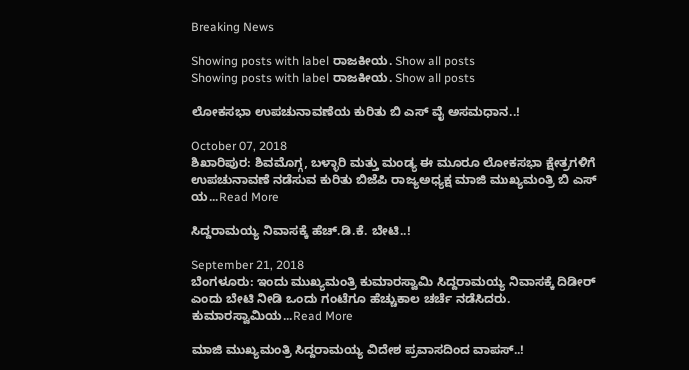Breaking News

Showing posts with label ರಾಜಕೀಯ. Show all posts
Showing posts with label ರಾಜಕೀಯ. Show all posts

ಲೋಕಸಭಾ ಉಪಚುನಾವಣೆಯ ಕುರಿತು ಬಿ ಎಸ್ ವೈ ಅಸಮಧಾನ..!

October 07, 2018
ಶಿಖಾರಿಪುರ: ಶಿವಮೊಗ್ಗ, ಬಳ್ಳಾರಿ ಮತ್ತು ಮಂಡ್ಯ ಈ ಮೂರೂ ಲೋಕಸಭಾ ಕ್ಷೇತ್ರಗಳಿಗೆ ಉಪಚುನಾವಣೆ ನಡೆಸುವ ಕುರಿತು ಬಿಜೆಪಿ ರಾಜ್ಯಅಧ್ಯಕ್ಷ ಮಾಜಿ ಮುಖ್ಯಮಂತ್ರಿ ಬಿ ಎಸ್ ಯ...Read More

ಸಿದ್ದರಾಮಯ್ಯ ನಿವಾಸಕ್ಕೆ ಹೆಚ್.ಡಿ.ಕೆ. ಬೇಟಿ..!

September 21, 2018
ಬೆಂಗಳೂರು: ಇಂದು ಮುಖ್ಯಮಂತ್ರಿ ಕುಮಾರಸ್ವಾಮಿ ಸಿದ್ದರಾಮಯ್ಯ ನಿವಾಸಕ್ಕೆ ದಿಡೀರ್ ಎಂದು ಬೇಟಿ ನೀಡಿ ಒಂದು ಗಂಟೆಗೂ ಹೆಚ್ಚುಕಾಲ ಚರ್ಚೆ ನಡೆಸಿದರು.  ಕುಮಾರಸ್ವಾಮಿಯ...Read More

ಮಾಜಿ ಮುಖ್ಯಮಂತ್ರಿ ಸಿದ್ದರಾಮಯ್ಯ ವಿದೇಶ ಪ್ರವಾಸದಿಂದ ವಾಪಸ್..!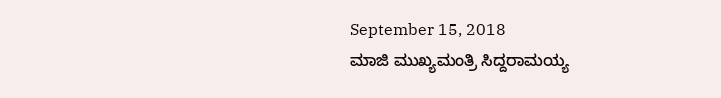September 15, 2018
ಮಾಜಿ ಮುಖ್ಯಮಂತ್ರಿ ಸಿದ್ದರಾಮಯ್ಯ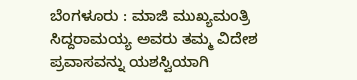ಬೆಂಗಳೂರು : ಮಾಜಿ ಮುಖ್ಯಮಂತ್ರಿ ಸಿದ್ದರಾಮಯ್ಯ ಅವರು ತಮ್ಮ ವಿದೇಶ ಪ್ರವಾಸವನ್ನು ಯಶಸ್ವಿಯಾಗಿ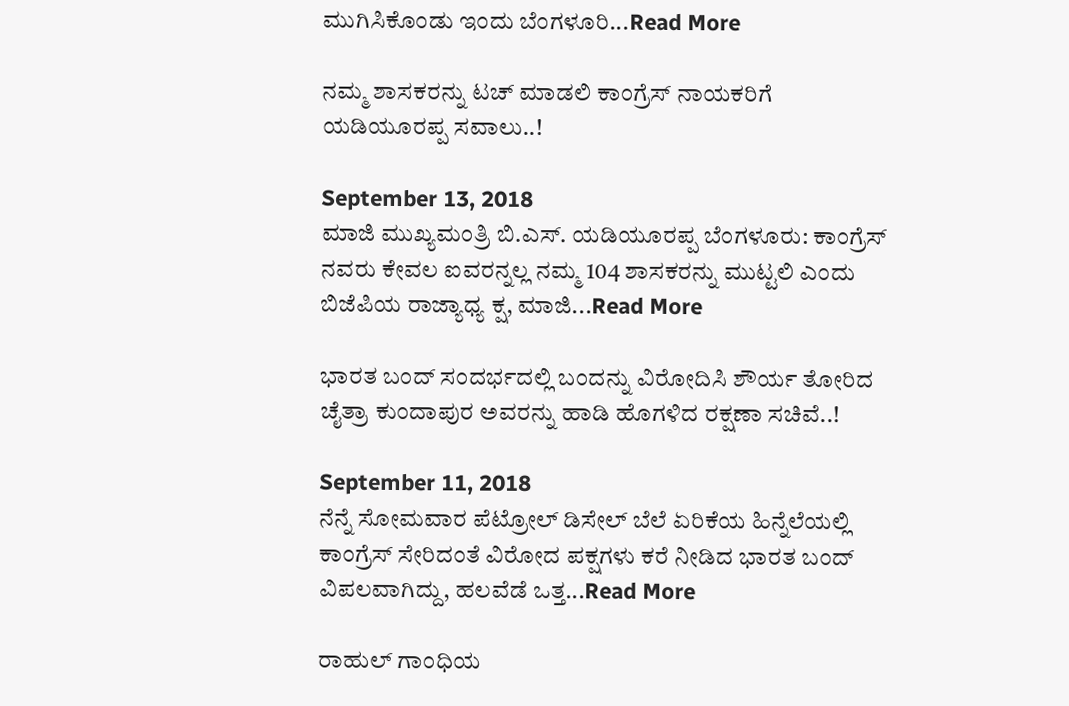ಮುಗಿಸಿಕೊಂಡು ಇಂದು ಬೆಂಗಳೂರಿ...Read More

ನಮ್ಮ ಶಾಸಕರನ್ನು ಟಚ್ ಮಾಡಲಿ ಕಾಂಗ್ರೆಸ್ ನಾಯಕರಿಗೆ ಯಡಿಯೂರಪ್ಪ ಸವಾಲು..!

September 13, 2018
ಮಾಜಿ ಮುಖ್ಯಮಂತ್ರಿ ಬಿ.ಎಸ್. ಯಡಿಯೂರಪ್ಪ ಬೆಂಗಳೂರು: ಕಾಂಗ್ರೆಸ್ ನವರು ಕೇವಲ ಐವರನ್ನಲ್ಲ ನಮ್ಮ 104 ಶಾಸಕರನ್ನು ಮುಟ್ಟಲಿ ಎಂದು ಬಿಜೆಪಿಯ ರಾಜ್ಯಾಧ್ಯ ಕ್ಷ, ಮಾಜಿ...Read More

ಭಾರತ ಬಂದ್ ಸಂದರ್ಭದಲ್ಲಿ ಬಂದನ್ನು ವಿರೋದಿಸಿ ಶೌರ್ಯ ತೋರಿದ ಚೈತ್ರಾ ಕುಂದಾಪುರ ಅವರನ್ನು ಹಾಡಿ ಹೊಗಳಿದ ರಕ್ಷಣಾ ಸಚಿವೆ..!

September 11, 2018
ನೆನ್ನೆ ಸೋಮವಾರ ಪೆಟ್ರೋಲ್ ಡಿಸೇಲ್ ಬೆಲೆ ಏರಿಕೆಯ ಹಿನ್ನೆಲೆಯಲ್ಲಿ ಕಾಂಗ್ರೆಸ್ ಸೇರಿದಂತೆ ವಿರೋದ ಪಕ್ಷಗಳು ಕರೆ ನೀಡಿದ ಭಾರತ ಬಂದ್ ವಿಪಲವಾಗಿದ್ದು, ಹಲವೆಡೆ ಒತ್ತ...Read More

ರಾಹುಲ್ ಗಾಂಧಿಯ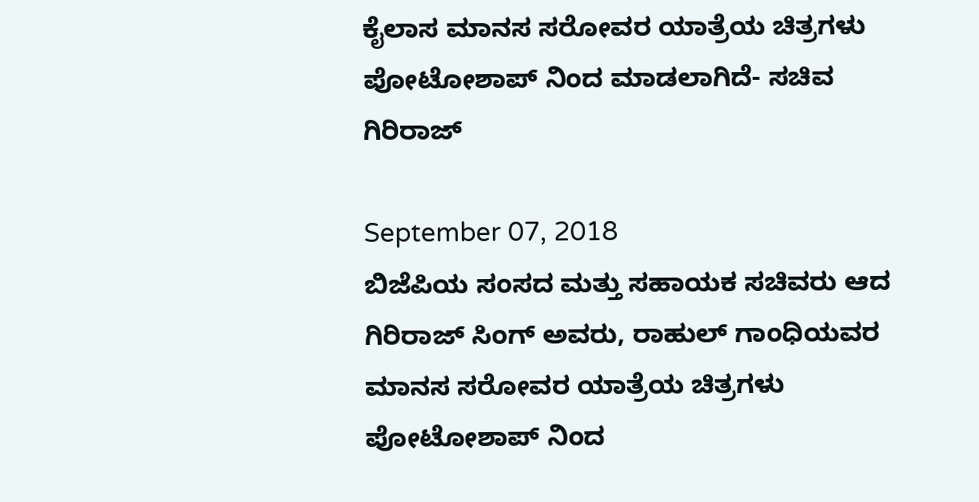ಕೈಲಾಸ ಮಾನಸ ಸರೋವರ ಯಾತ್ರೆಯ ಚಿತ್ರಗಳು ಪೋಟೋಶಾಪ್ ನಿಂದ ಮಾಡಲಾಗಿದೆ- ಸಚಿವ ಗಿರಿರಾಜ್

September 07, 2018
ಬಿಜೆಪಿಯ ಸಂಸದ ಮತ್ತು ಸಹಾಯಕ ಸಚಿವರು ಆದ ಗಿರಿರಾಜ್ ಸಿಂಗ್ ಅವರು, ರಾಹುಲ್ ಗಾಂಧಿಯವರ ಮಾನಸ ಸರೋವರ ಯಾತ್ರೆಯ ಚಿತ್ರಗಳು ಪೋಟೋಶಾಪ್ ನಿಂದ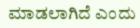ಮಾಡಲಾಗಿದೆ ಎಂದು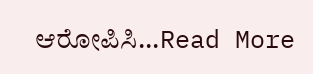ಆರೋಪಿಸಿ...Read More